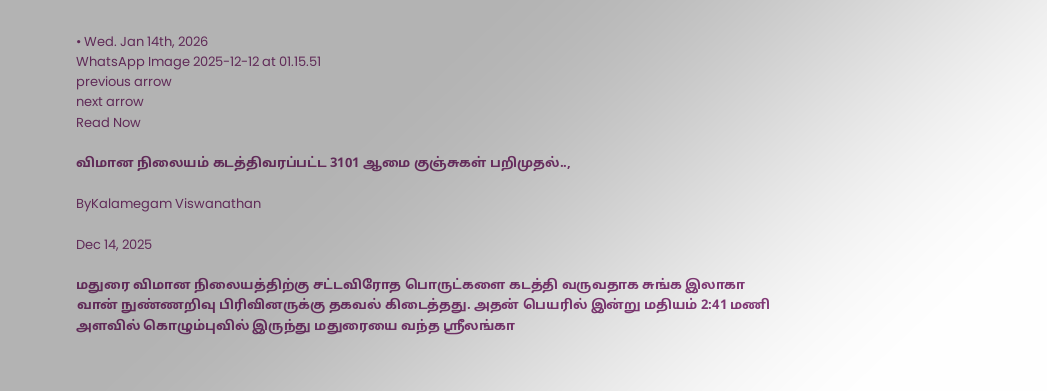• Wed. Jan 14th, 2026
WhatsApp Image 2025-12-12 at 01.15.51
previous arrow
next arrow
Read Now

விமான நிலையம் கடத்திவரப்பட்ட 3101 ஆமை குஞ்சுகள் பறிமுதல்..,

ByKalamegam Viswanathan

Dec 14, 2025

மதுரை விமான நிலையத்திற்கு சட்டவிரோத பொருட்களை கடத்தி வருவதாக சுங்க இலாகா வான் நுண்ணறிவு பிரிவினருக்கு தகவல் கிடைத்தது. அதன் பெயரில் இன்று மதியம் 2:41 மணி அளவில் கொழும்புவில் இருந்து மதுரையை வந்த ஸ்ரீலங்கா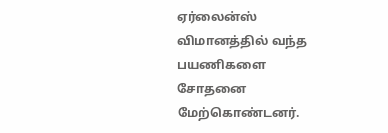ஏர்லைன்ஸ் விமானத்தில் வந்த பயணிகளை சோதனை மேற்கொண்டனர்.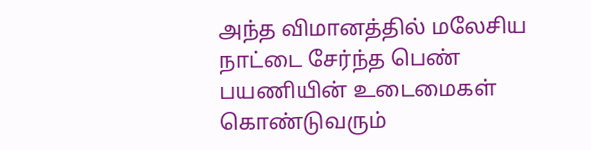அந்த விமானத்தில் மலேசிய நாட்டை சேர்ந்த பெண் பயணியின் உடைமைகள் கொண்டுவரும்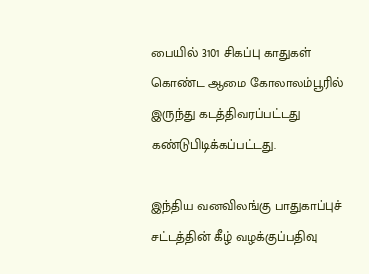பையில் 3101 சிகப்பு காதுகள் கொண்ட ஆமை கோலாலம்பூரில் இருந்து கடத்திவரப்பட்டது கண்டுபிடிக்கப்பட்டது.

இந்திய வனவிலங்கு பாதுகாப்புச் சட்டத்தின் கீழ் வழக்குப்பதிவு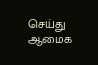செய்து ஆமைக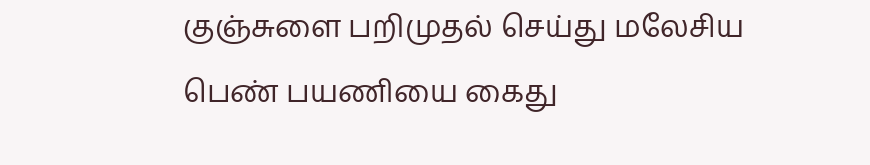குஞ்சுளை பறிமுதல் செய்து மலேசிய பெண் பயணியை கைது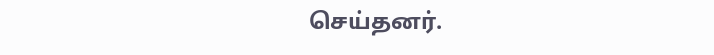செய்தனர்.